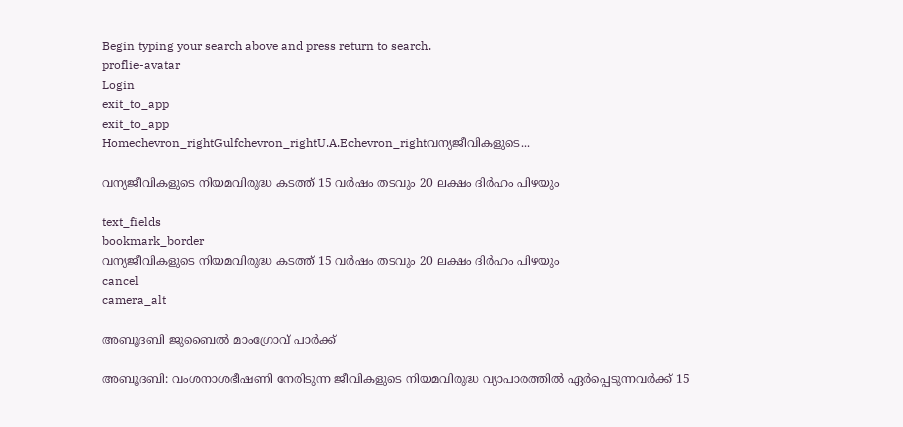Begin typing your search above and press return to search.
proflie-avatar
Login
exit_to_app
exit_to_app
Homechevron_rightGulfchevron_rightU.A.Echevron_rightവന്യജീവികളുടെ...

വന്യജീവികളുടെ നിയമവിരുദ്ധ കടത്ത് 15 വർഷം തടവും 20 ലക്ഷം ദിർഹം പിഴയും

text_fields
bookmark_border
വന്യജീവികളുടെ നിയമവിരുദ്ധ കടത്ത് 15 വർഷം തടവും 20 ലക്ഷം ദിർഹം പിഴയും
cancel
camera_alt

അബൂദബി ജുബൈൽ മാംഗ്രോവ് പാർക്ക്

അബൂദബി: വംശനാശഭീഷണി നേരിടുന്ന ജീവികളുടെ നിയമവിരുദ്ധ വ്യാപാരത്തിൽ ഏർപ്പെടുന്നവർക്ക് 15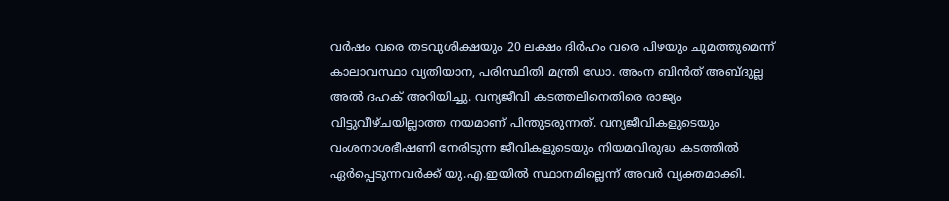വർഷം വരെ തടവുശിക്ഷയും 20 ലക്ഷം ദിർഹം വരെ പിഴയും ചുമത്തുമെന്ന് കാലാവസ്ഥാ വ്യതിയാന, പരിസ്ഥിതി മന്ത്രി ഡോ. അംന ബിൻത് അബ്ദുല്ല അൽ ദഹക് അറിയിച്ചു. വന്യജീവി കടത്തലിനെതിരെ രാജ്യം വിട്ടുവീഴ്ചയില്ലാത്ത നയമാണ് പിന്തുടരുന്നത്. വന്യജീവികളുടെയും വംശനാശഭീഷണി നേരിടുന്ന ജീവികളുടെയും നിയമവിരുദ്ധ കടത്തിൽ ഏർപ്പെടുന്നവർക്ക് യു.എ.ഇയിൽ സ്ഥാനമില്ലെന്ന് അവർ വ്യക്തമാക്കി.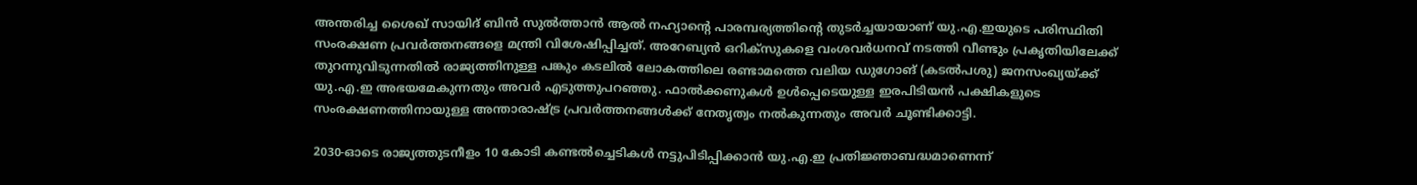അന്തരിച്ച ശൈഖ് സായിദ് ബിൻ സുൽത്താൻ ആൽ നഹ്യാന്റെ പാരമ്പര്യത്തിന്റെ തുടർച്ചയായാണ് യു.എ.ഇയുടെ പരിസ്ഥിതി സംരക്ഷണ പ്രവർത്തനങ്ങളെ മന്ത്രി വിശേഷിപ്പിച്ചത്. അറേബ്യൻ ഒറിക്സുകളെ വംശവർധനവ് നടത്തി വീണ്ടും പ്രകൃതിയിലേക്ക് തുറന്നുവിടുന്നതിൽ രാജ്യത്തിനുള്ള പങ്കും കടലിൽ ലോകത്തിലെ രണ്ടാമത്തെ വലിയ ഡുഗോങ് (കടൽപശു) ജനസംഖ്യയ്ക്ക് യു.എ.ഇ അഭയമേകുന്നതും അവർ എടുത്തുപറഞ്ഞു. ഫാൽക്കണുകൾ ഉൾപ്പെടെയുള്ള ഇരപിടിയൻ പക്ഷികളുടെ സംരക്ഷണത്തിനായുള്ള അന്താരാഷ്ട്ര പ്രവർത്തനങ്ങൾക്ക് നേതൃത്വം നൽകുന്നതും അവർ ചൂണ്ടിക്കാട്ടി.

2030-ഓടെ രാജ്യത്തുടനീളം 10 കോടി കണ്ടൽച്ചെടികൾ നട്ടുപിടിപ്പിക്കാൻ യു.എ.ഇ പ്രതിജ്ഞാബദ്ധമാണെന്ന്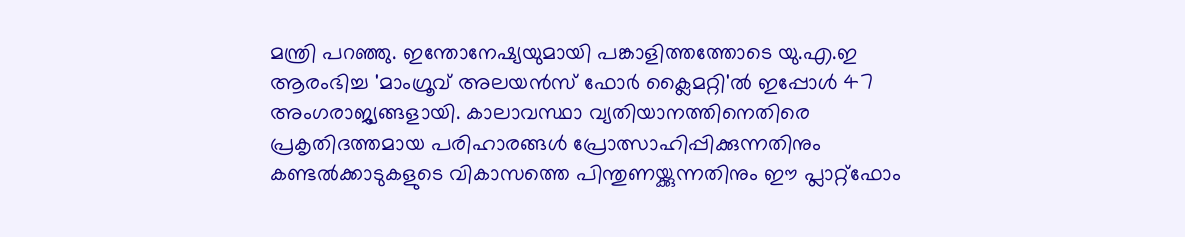മന്ത്രി പറഞ്ഞു. ഇന്തോനേഷ്യയുമായി പങ്കാളിത്തത്തോടെ യു.എ.ഇ ആരംഭിച്ച 'മാംഗ്രൂവ് അലയൻസ് ഫോർ ക്ലൈമറ്റി'ൽ ഇപ്പോൾ 47 അംഗരാജ്യങ്ങളായി. കാലാവസ്ഥാ വ്യതിയാനത്തിനെതിരെ പ്രകൃതിദത്തമായ പരിഹാരങ്ങൾ പ്രോത്സാഹിപ്പിക്കുന്നതിനും കണ്ടൽക്കാടുകളുടെ വികാസത്തെ പിന്തുണയ്ക്കുന്നതിനും ഈ പ്ലാറ്റ്ഫോം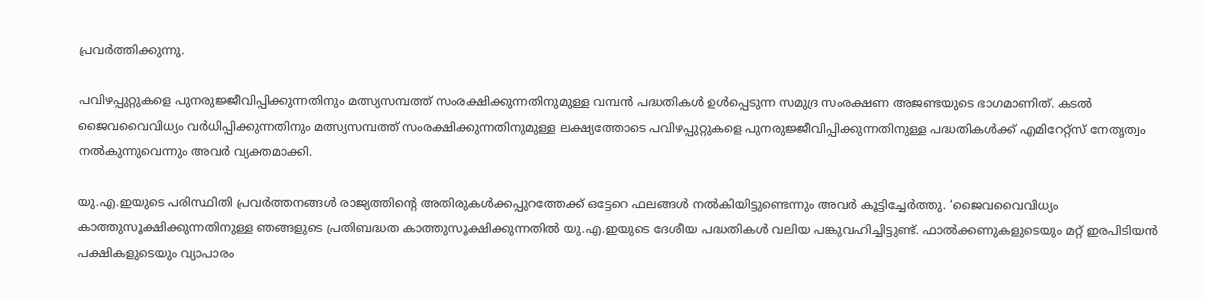പ്രവർത്തിക്കുന്നു.

പവിഴപ്പുറ്റുകളെ പുനരുജ്ജീവിപ്പിക്കുന്നതിനും മത്സ്യസമ്പത്ത് സംരക്ഷിക്കുന്നതിനുമുള്ള വമ്പൻ പദ്ധതികൾ ഉൾപ്പെടുന്ന സമുദ്ര സംരക്ഷണ അജണ്ടയുടെ ഭാഗമാണിത്. കടൽ ജൈവവൈവിധ്യം വർധിപ്പിക്കുന്നതിനും മത്സ്യസമ്പത്ത് സംരക്ഷിക്കുന്നതിനുമുള്ള ലക്ഷ്യത്തോടെ പവിഴപ്പുറ്റുകളെ പുനരുജ്ജീവിപ്പിക്കുന്നതിനുള്ള പദ്ധതികൾക്ക് എമിറേറ്റ്സ് നേതൃത്വം നൽകുന്നുവെന്നും അവർ വ്യക്തമാക്കി.

യു.എ.ഇയുടെ പരിസ്ഥിതി പ്രവർത്തനങ്ങൾ രാജ്യത്തിന്റെ അതിരുകൾക്കപ്പുറത്തേക്ക് ഒട്ടേറെ ഫലങ്ങൾ നൽകിയിട്ടുണ്ടെന്നും അവർ കൂട്ടിച്ചേർത്തു. ‘ജൈവവൈവിധ്യം കാത്തുസൂക്ഷിക്കുന്നതിനുള്ള ഞങ്ങളുടെ പ്രതിബദ്ധത കാത്തുസൂക്ഷിക്കുന്നതിൽ യു.എ.ഇയുടെ ദേശീയ പദ്ധതികൾ വലിയ പങ്കുവഹിച്ചിട്ടുണ്ട്. ഫാൽക്കണുകളുടെയും മറ്റ് ഇരപിടിയൻ പക്ഷികളുടെയും വ്യാപാരം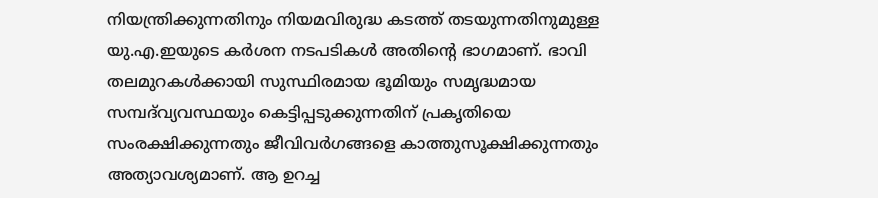നിയന്ത്രിക്കുന്നതിനും നിയമവിരുദ്ധ കടത്ത് തടയുന്നതിനുമുള്ള യു.എ.ഇയുടെ കർശന നടപടികൾ അതിന്‍റെ ഭാഗമാണ്. ഭാവി തലമുറകൾക്കായി സുസ്ഥിരമായ ഭൂമിയും സമൃദ്ധമായ സമ്പദ്‌വ്യവസ്ഥയും കെട്ടിപ്പടുക്കുന്നതിന് പ്രകൃതിയെ സംരക്ഷിക്കുന്നതും ജീവിവർഗങ്ങളെ കാത്തുസൂക്ഷിക്കുന്നതും അത്യാവശ്യമാണ്. ആ ഉറച്ച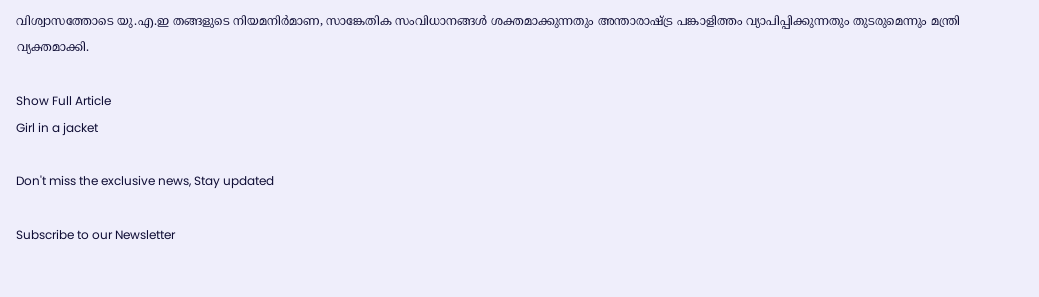വിശ്വാസത്തോടെ യു.എ.ഇ തങ്ങളുടെ നിയമനിർമാണ, സാങ്കേതിക സംവിധാനങ്ങൾ ശക്തമാക്കുന്നതും അന്താരാഷ്ട്ര പങ്കാളിത്തം വ്യാപിപ്പിക്കുന്നതും തുടരുമെന്നും മന്ത്രി വ്യക്തമാക്കി.

Show Full Article
Girl in a jacket

Don't miss the exclusive news, Stay updated

Subscribe to our Newsletter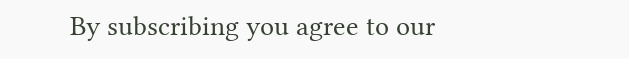By subscribing you agree to our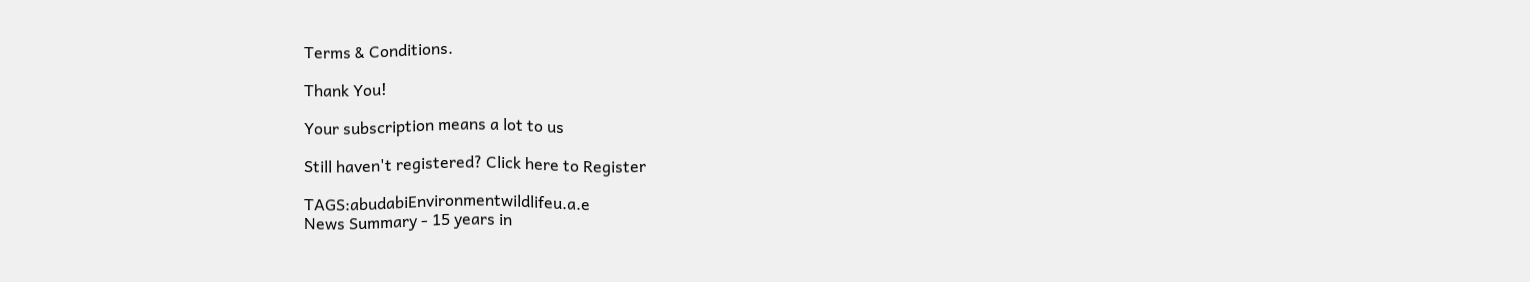Terms & Conditions.

Thank You!

Your subscription means a lot to us

Still haven't registered? Click here to Register

TAGS:abudabiEnvironmentwildlifeu.a.e
News Summary - 15 years in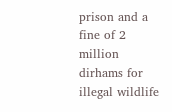prison and a fine of 2 million dirhams for illegal wildlife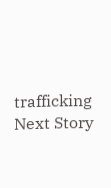trafficking
Next Story